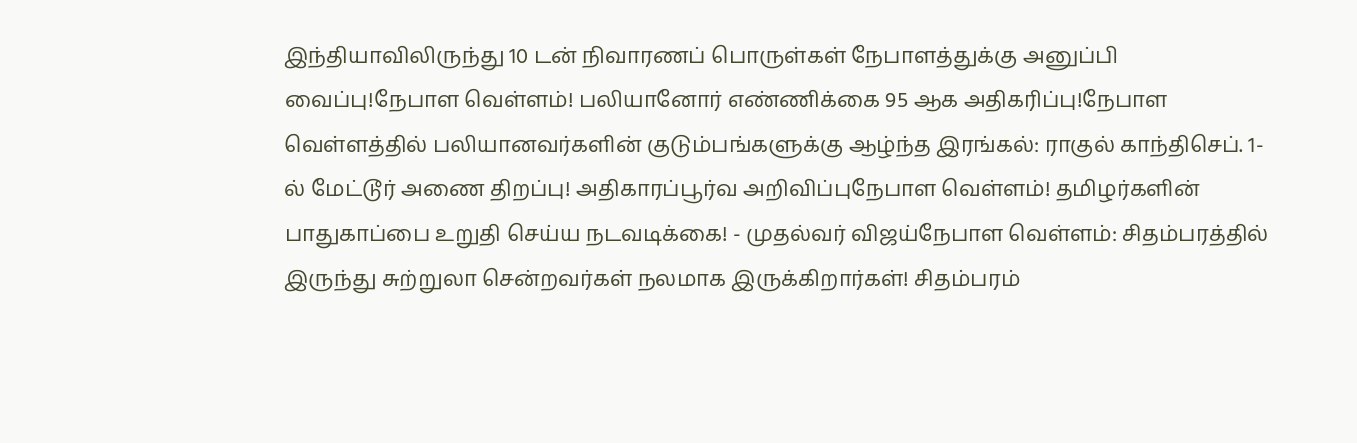இந்தியாவிலிருந்து 10 டன் நிவாரணப் பொருள்கள் நேபாளத்துக்கு அனுப்பி வைப்பு!நேபாள வெள்ளம்! பலியானோர் எண்ணிக்கை 95 ஆக அதிகரிப்பு!நேபாள வெள்ளத்தில் பலியானவர்களின் குடும்பங்களுக்கு ஆழ்ந்த இரங்கல்: ராகுல் காந்திசெப். 1-ல் மேட்டூர் அணை திறப்பு! அதிகாரப்பூர்வ அறிவிப்புநேபாள வெள்ளம்! தமிழர்களின் பாதுகாப்பை உறுதி செய்ய நடவடிக்கை! - முதல்வர் விஜய்நேபாள வெள்ளம்: சிதம்பரத்தில் இருந்து சுற்றுலா சென்றவர்கள் நலமாக இருக்கிறார்கள்! சிதம்பரம்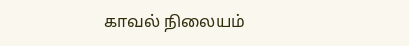காவல் நிலையம்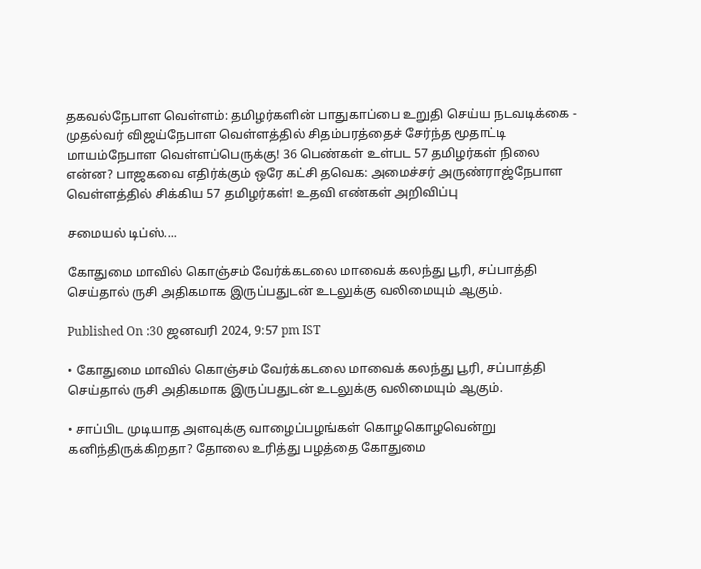தகவல்நேபாள வெள்ளம்: தமிழர்களின் பாதுகாப்பை உறுதி செய்ய நடவடிக்கை - முதல்வர் விஜய்நேபாள வெள்ளத்தில் சிதம்பரத்தைச் சேர்ந்த மூதாட்டி மாயம்நேபாள வெள்ளப்பெருக்கு! 36 பெண்கள் உள்பட 57 தமிழர்கள் நிலை என்ன? பாஜகவை எதிர்க்கும் ஒரே கட்சி தவெக: அமைச்சர் அருண்ராஜ்நேபாள வெள்ளத்தில் சிக்கிய 57 தமிழர்கள்! உதவி எண்கள் அறிவிப்பு

சமையல் டிப்ஸ்....

கோதுமை மாவில் கொஞ்சம் வேர்க்கடலை மாவைக் கலந்து பூரி, சப்பாத்தி செய்தால் ருசி அதிகமாக இருப்பதுடன் உடலுக்கு வலிமையும் ஆகும்.

Published On :30 ஜனவரி 2024, 9:57 pm IST

• கோதுமை மாவில் கொஞ்சம் வேர்க்கடலை மாவைக் கலந்து பூரி, சப்பாத்தி செய்தால் ருசி அதிகமாக இருப்பதுடன் உடலுக்கு வலிமையும் ஆகும்.

• சாப்பிட முடியாத அளவுக்கு வாழைப்பழங்கள் கொழகொழவென்று கனிந்திருக்கிறதா? தோலை உரித்து பழத்தை கோதுமை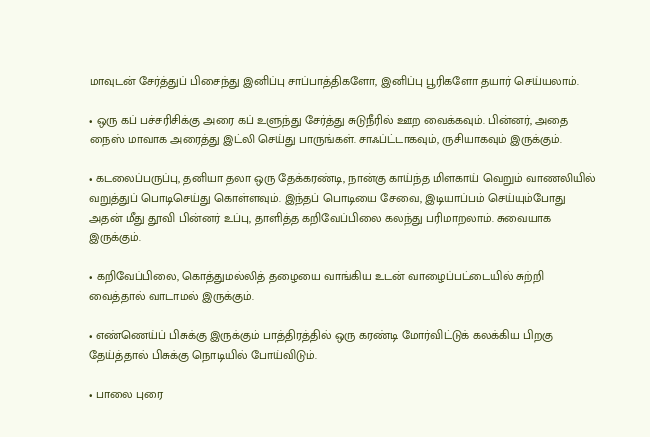மாவுடன் சேர்த்துப் பிசைந்து இனிப்பு சாப்பாத்திகளோ, இனிப்பு பூரிகளோ தயார் செய்யலாம்.

• ஒரு கப் பச்சரிசிக்கு அரை கப் உளுந்து சேர்த்து சுடுநீரில் ஊற வைக்கவும். பின்னர், அதை நைஸ் மாவாக அரைத்து இட்லி செய்து பாருங்கள். சாஃப்ட்டாகவும், ருசியாகவும் இருக்கும்.

• கடலைப்பருப்பு, தனியா தலா ஒரு தேக்கரண்டி, நான்கு காய்ந்த மிளகாய் வெறும் வாணலியில் வறுத்துப் பொடிசெய்து கொள்ளவும். இந்தப் பொடியை சேவை, இடியாப்பம் செய்யும்போது அதன் மீது தூவி பின்னர் உப்பு, தாளித்த கறிவேப்பிலை கலந்து பரிமாறலாம். சுவையாக இருக்கும்.

• கறிவேப்பிலை, கொத்துமல்லித் தழையை வாங்கிய உடன் வாழைப்பட்டையில் சுற்றி வைத்தால் வாடாமல் இருக்கும்.

• எண்ணெய்ப் பிசுக்கு இருக்கும் பாத்திரத்தில் ஒரு கரண்டி மோர்விட்டுக் கலக்கிய பிறகு தேய்த்தால் பிசுக்கு நொடியில் போய்விடும்.

• பாலை புரை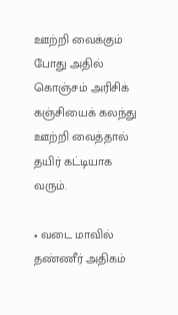ஊற்றி வைக்கும் போது அதில் கொஞ்சம் அரிசிக் கஞ்சியைக் கலந்து ஊற்றி வைத்தால் தயிர் கட்டியாக வரும்.

• வடை மாவில் தண்ணீர் அதிகம்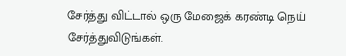சேர்த்து விட்டால் ஒரு மேஜைக் கரண்டி நெய் சேர்த்துவிடுங்கள்.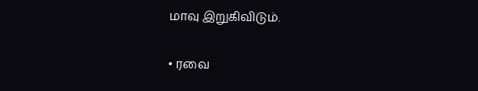மாவு இறுகிவிடும்.

• ரவை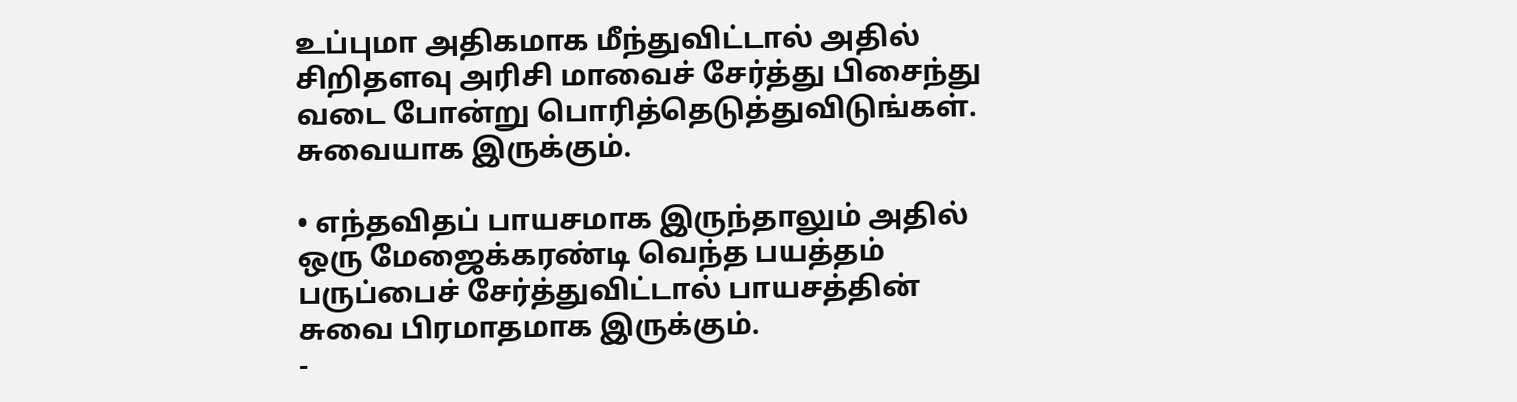உப்புமா அதிகமாக மீந்துவிட்டால் அதில் சிறிதளவு அரிசி மாவைச் சேர்த்து பிசைந்து வடை போன்று பொரித்தெடுத்துவிடுங்கள். சுவையாக இருக்கும்.

• எந்தவிதப் பாயசமாக இருந்தாலும் அதில் ஒரு மேஜைக்கரண்டி வெந்த பயத்தம் பருப்பைச் சேர்த்துவிட்டால் பாயசத்தின் சுவை பிரமாதமாக இருக்கும்.
-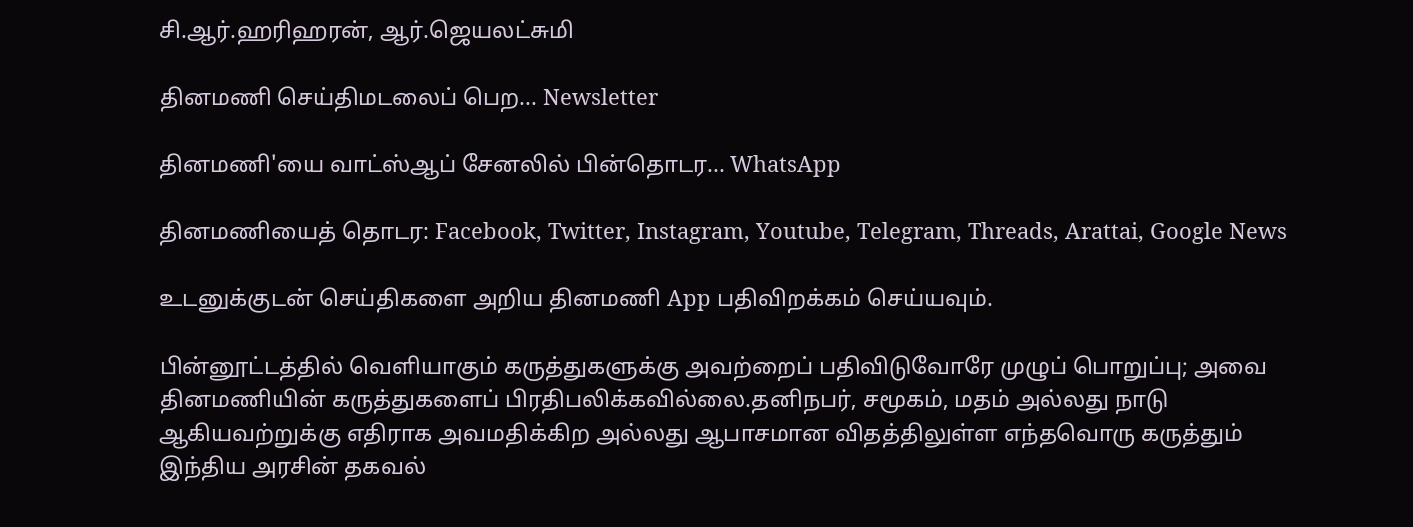சி.ஆர்.ஹரிஹரன், ஆர்.ஜெயலட்சுமி

தினமணி செய்திமடலைப் பெற... Newsletter

தினமணி'யை வாட்ஸ்ஆப் சேனலில் பின்தொடர... WhatsApp

தினமணியைத் தொடர: Facebook, Twitter, Instagram, Youtube, Telegram, Threads, Arattai, Google News

உடனுக்குடன் செய்திகளை அறிய தினமணி App பதிவிறக்கம் செய்யவும்.

பின்னூட்டத்தில் வெளியாகும் கருத்துகளுக்கு அவற்றைப் பதிவிடுவோரே முழுப் பொறுப்பு; அவை தினமணியின் கருத்துகளைப் பிரதிபலிக்கவில்லை.தனிநபர், சமூகம், மதம் அல்லது நாடு ஆகியவற்றுக்கு எதிராக அவமதிக்கிற அல்லது ஆபாசமான விதத்திலுள்ள எந்தவொரு கருத்தும் இந்திய அரசின் தகவல்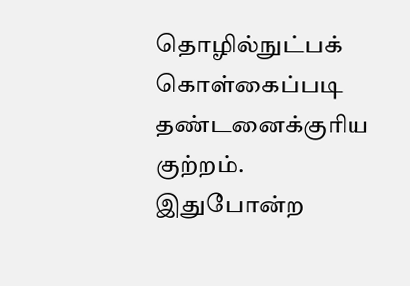தொழில்நுட்பக் கொள்கைப்படி தண்டனைக்குரிய குற்றம். இதுபோன்ற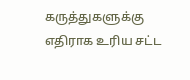கருத்துகளுக்கு எதிராக உரிய சட்ட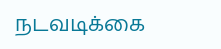நடவடிக்கை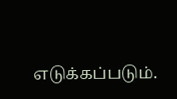எடுக்கப்படும்.